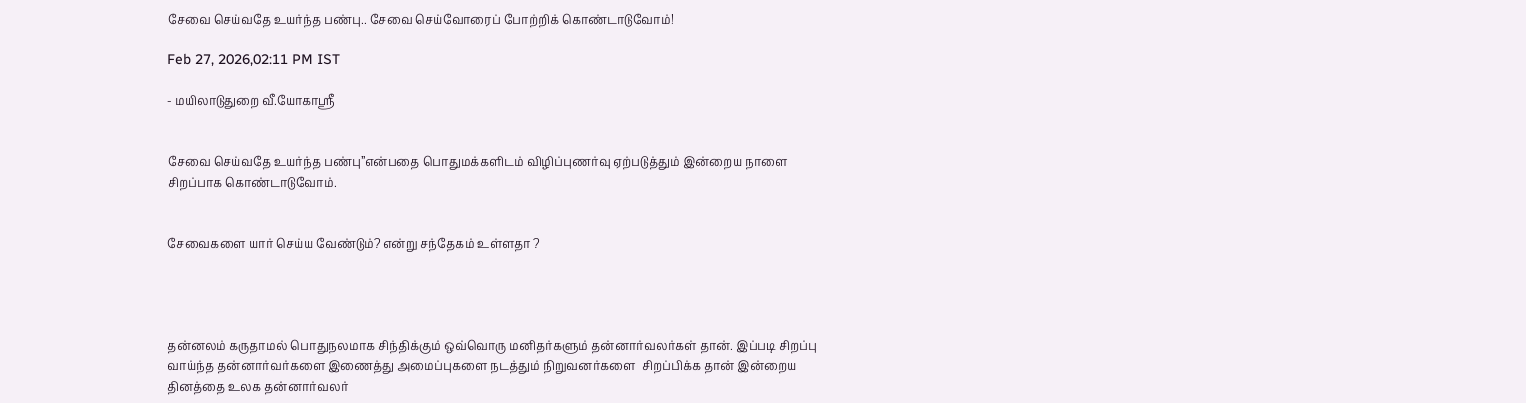சேவை செய்வதே உயர்ந்த பண்பு.. சேவை செய்வோரைப் போற்றிக் கொண்டாடுவோம்!

Feb 27, 2026,02:11 PM IST

- மயிலாடுதுறை வீ.யோகாஸ்ரீ


சேவை செய்வதே உயர்ந்த பண்பு”என்பதை பொதுமக்களிடம் விழிப்புணர்வு ஏற்படுத்தும் இன்றைய நாளை சிறப்பாக கொண்டாடுவோம்.


சேவைகளை யார் செய்ய வேண்டும்? என்று சந்தேகம் உள்ளதா ?




தன்னலம் கருதாமல் பொதுநலமாக சிந்திக்கும் ஒவ்வொரு மனிதர்களும் தன்னார்வலர்கள் தான். இப்படி சிறப்பு வாய்ந்த தன்னார்வர்களை இணைத்து அமைப்புகளை நடத்தும் நிறுவனர்களை  சிறப்பிக்க தான் இன்றைய தினத்தை உலக தன்னார்வலர்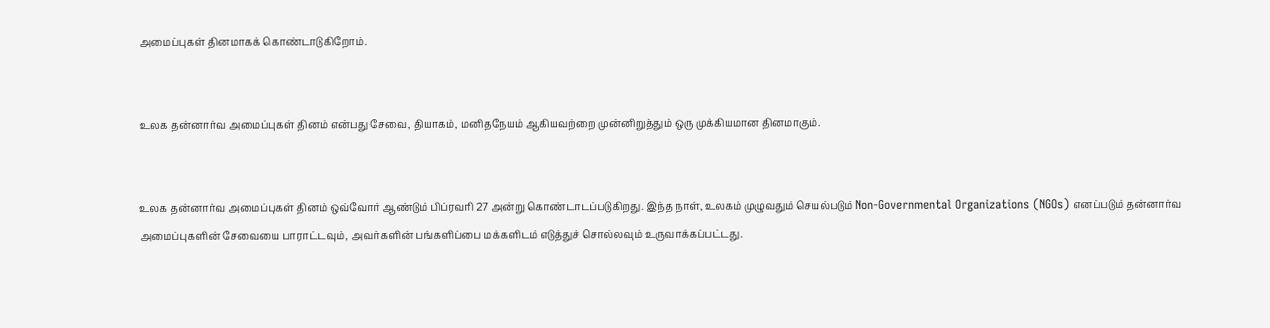அமைப்புகள் தினமாகக் கொண்டாடுகிறோம்.


உலக தன்னார்வ அமைப்புகள் தினம் என்பது சேவை, தியாகம், மனிதநேயம் ஆகியவற்றை முன்னிறுத்தும் ஒரு முக்கியமான தினமாகும்.


உலக தன்னார்வ அமைப்புகள் தினம் ஒவ்வோர் ஆண்டும் பிப்ரவரி 27 அன்று கொண்டாடப்படுகிறது. இந்த நாள், உலகம் முழுவதும் செயல்படும் Non-Governmental Organizations (NGOs) எனப்படும் தன்னார்வ அமைப்புகளின் சேவையை பாராட்டவும், அவர்களின் பங்களிப்பை மக்களிடம் எடுத்துச் சொல்லவும் உருவாக்கப்பட்டது.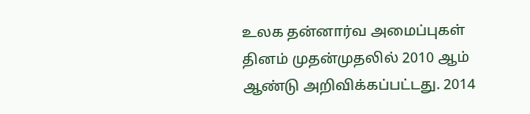உலக தன்னார்வ அமைப்புகள் தினம் முதன்முதலில் 2010 ஆம் ஆண்டு அறிவிக்கப்பட்டது. 2014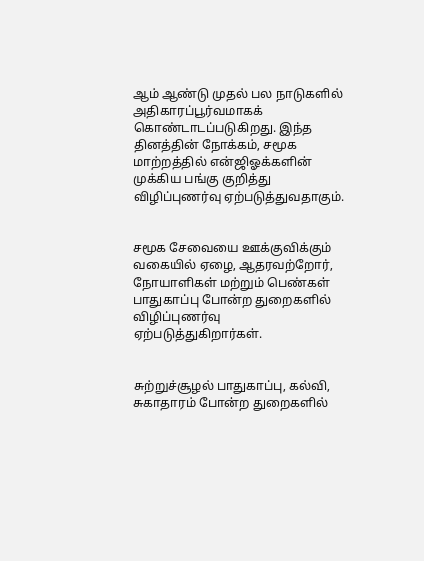ஆம் ஆண்டு முதல் பல நாடுகளில் அதிகாரப்பூர்வமாகக் கொண்டாடப்படுகிறது. இந்த தினத்தின் நோக்கம், சமூக மாற்றத்தில் என்ஜிஓக்களின் முக்கிய பங்கு குறித்து விழிப்புணர்வு ஏற்படுத்துவதாகும்.


சமூக சேவையை ஊக்குவிக்கும் வகையில் ஏழை, ஆதரவற்றோர், நோயாளிகள் மற்றும் பெண்கள் பாதுகாப்பு போன்ற துறைகளில் விழிப்புணர்வு ஏற்படுத்துகிறார்கள்.


சுற்றுச்சூழல் பாதுகாப்பு, கல்வி, சுகாதாரம் போன்ற துறைகளில்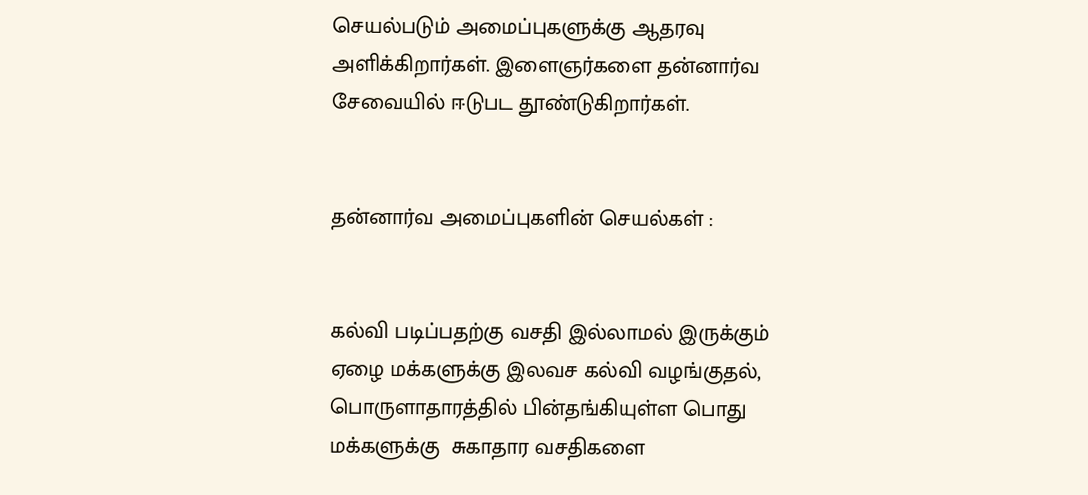செயல்படும் அமைப்புகளுக்கு ஆதரவு அளிக்கிறார்கள். இளைஞர்களை தன்னார்வ சேவையில் ஈடுபட தூண்டுகிறார்கள்.


தன்னார்வ அமைப்புகளின் செயல்கள் :


கல்வி படிப்பதற்கு வசதி இல்லாமல் இருக்கும் ஏழை மக்களுக்கு இலவச கல்வி வழங்குதல், பொருளாதாரத்தில் பின்தங்கியுள்ள பொது மக்களுக்கு  சுகாதார வசதிகளை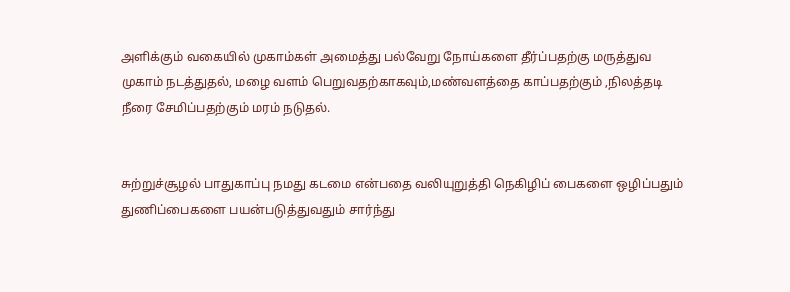அளிக்கும் வகையில் முகாம்கள் அமைத்து பல்வேறு நோய்களை தீர்ப்பதற்கு மருத்துவ முகாம் நடத்துதல், மழை வளம் பெறுவதற்காகவும்,மண்வளத்தை காப்பதற்கும் ,நிலத்தடி நீரை சேமிப்பதற்கும் மரம் நடுதல்.


சுற்றுச்சூழல் பாதுகாப்பு நமது கடமை என்பதை வலியுறுத்தி நெகிழிப் பைகளை ஒழிப்பதும் துணிப்பைகளை பயன்படுத்துவதும் சார்ந்து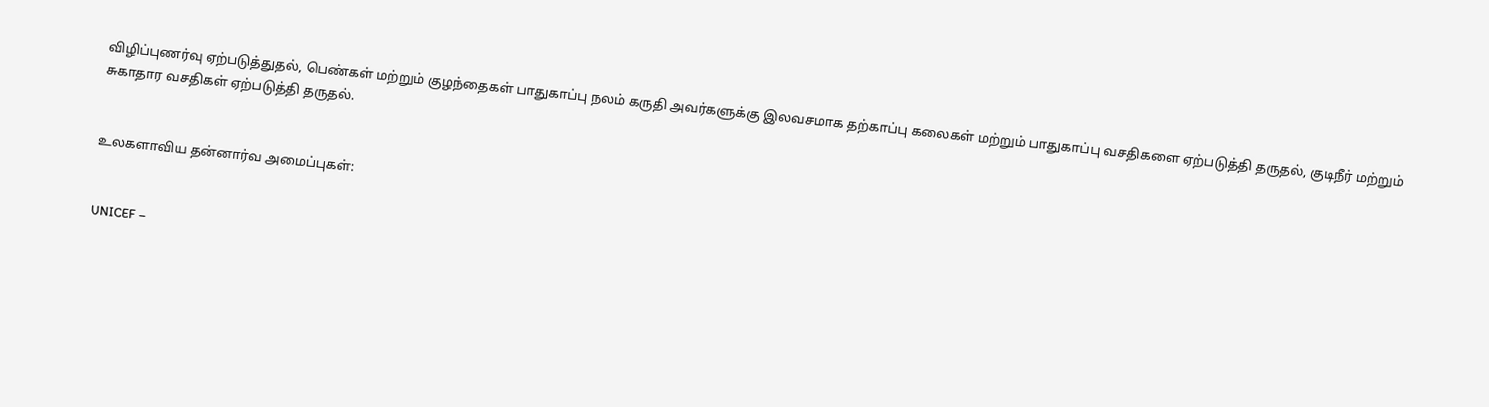விழிப்புணர்வு ஏற்படுத்துதல், பெண்கள் மற்றும் குழந்தைகள் பாதுகாப்பு நலம் கருதி அவர்களுக்கு இலவசமாக தற்காப்பு கலைகள் மற்றும் பாதுகாப்பு வசதிகளை ஏற்படுத்தி தருதல், குடிநீர் மற்றும் சுகாதார வசதிகள் ஏற்படுத்தி தருதல்.


உலகளாவிய தன்னார்வ அமைப்புகள்:


UNICEF –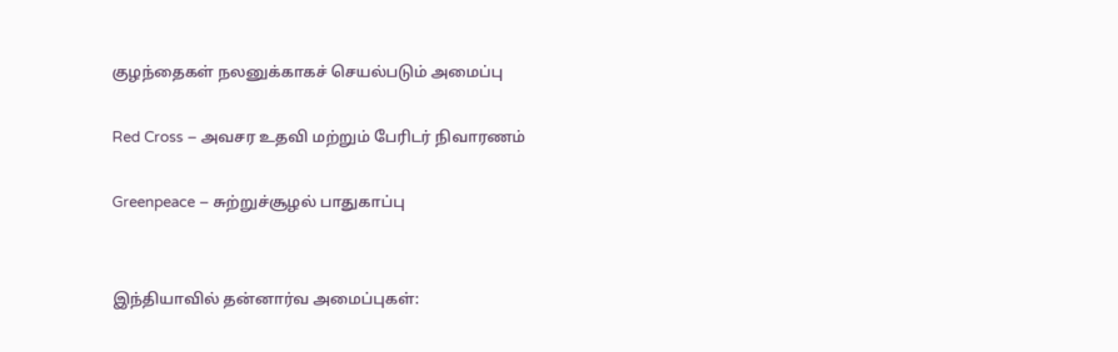குழந்தைகள் நலனுக்காகச் செயல்படும் அமைப்பு

Red Cross – அவசர உதவி மற்றும் பேரிடர் நிவாரணம்

Greenpeace – சுற்றுச்சூழல் பாதுகாப்பு


இந்தியாவில் தன்னார்வ அமைப்புகள்: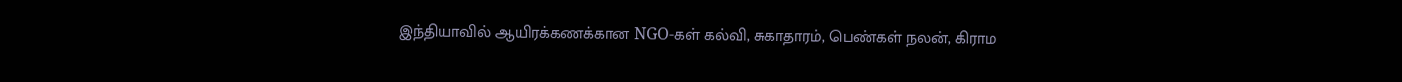இந்தியாவில் ஆயிரக்கணக்கான NGO-கள் கல்வி, சுகாதாரம், பெண்கள் நலன், கிராம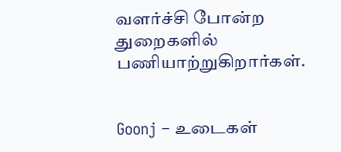வளர்ச்சி போன்ற துறைகளில் பணியாற்றுகிறார்கள்.


Goonj – உடைகள்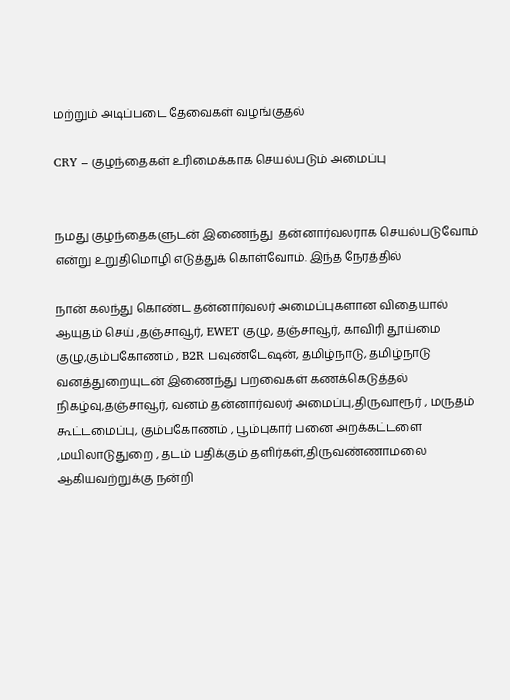மற்றும் அடிப்படை தேவைகள் வழங்குதல்

CRY – குழந்தைகள் உரிமைக்காக செயல்படும் அமைப்பு


நமது குழந்தைகளுடன் இணைந்து  தன்னார்வலராக செயல்படுவோம் என்று உறுதிமொழி எடுத்துக் கொள்வோம். இந்த நேரத்தில்

நான் கலந்து கொண்ட தன்னார்வலர் அமைப்புகளான விதையால் ஆயுதம் செய் ,தஞ்சாவூர், EWET குழு, தஞ்சாவூர், காவிரி தூய்மை குழு,கும்பகோணம் , B2R பவுண்டேஷன், தமிழ்நாடு, தமிழ்நாடு வனத்துறையுடன் இணைந்து பறவைகள் கணக்கெடுத்தல் நிகழ்வு,தஞ்சாவூர், வனம் தன்னார்வலர் அமைப்பு,திருவாரூர் , மருதம் கூட்டமைப்பு, கும்பகோணம் , பூம்புகார் பனை அறக்கட்டளை ,மயிலாடுதுறை , தடம் பதிக்கும் தளிர்கள்,திருவண்ணாமலை ஆகியவற்றுக்கு நன்றி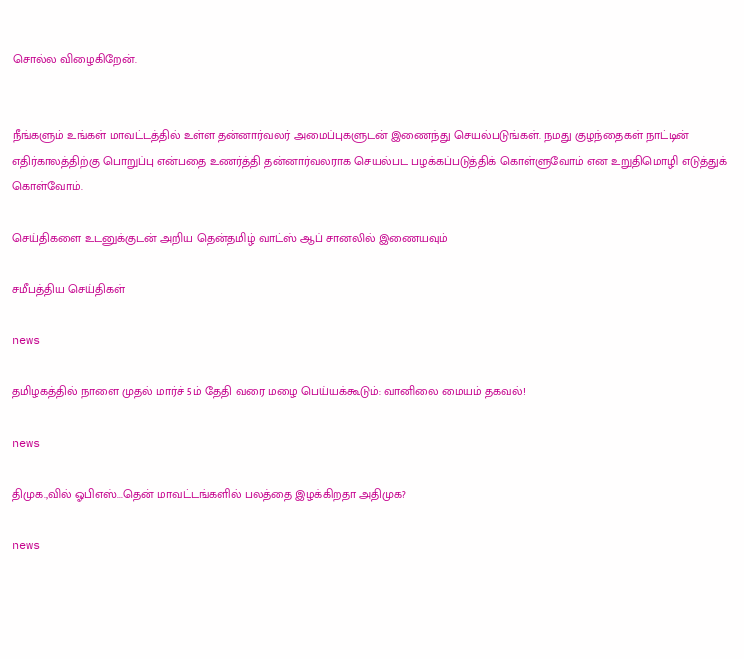சொல்ல விழைகிறேன்.


நீங்களும் உங்கள் மாவட்டத்தில் உள்ள தன்னார்வலர் அமைப்புகளுடன் இணைந்து செயல்படுங்கள். நமது குழந்தைகள் நாட்டின் எதிர்காலத்திற்கு பொறுப்பு என்பதை உணர்த்தி தன்னார்வலராக செயல்பட பழக்கப்படுத்திக் கொள்ளுவோம் என உறுதிமொழி எடுத்துக் கொள்வோம்.

செய்திகளை உடனுக்குடன் அறிய தென்தமிழ் வாட்ஸ் ஆப் சானலில் இணையவும்

சமீபத்திய செய்திகள்

news

தமிழகத்தில் நாளை முதல் மார்ச் 5ம் தேதி வரை மழை பெய்யக்கூடும்: வானிலை மையம் தகவல்!

news

திமுக.,வில் ஓபிஎஸ்...தென் மாவட்டங்களில் பலத்தை இழக்கிறதா அதிமுக?

news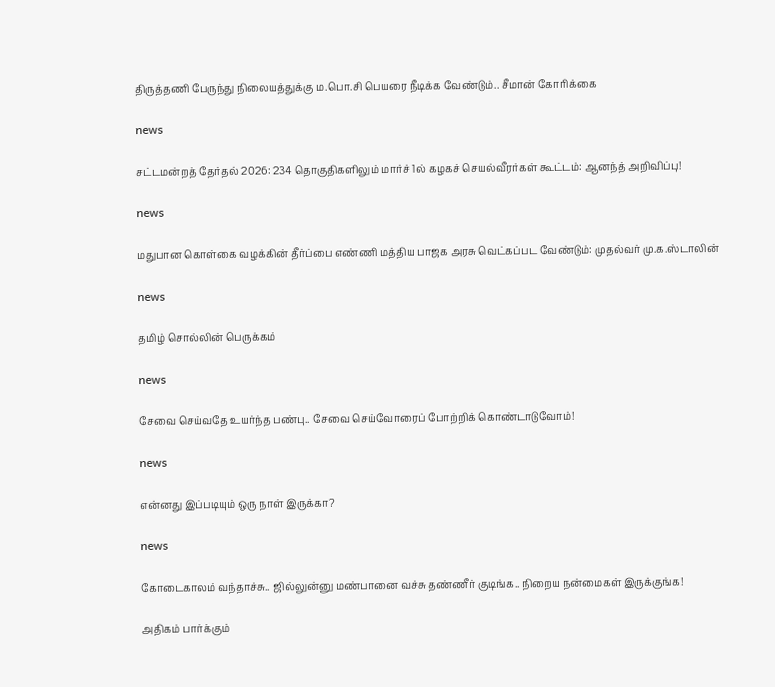திருத்தணி பேருந்து நிலையத்துக்கு ம.பொ.சி பெயரை நீடிக்க வேண்டும்.. சீமான் கோரிக்கை

news

சட்டமன்றத் தேர்தல் 2026: 234 தொகுதிகளிலும் மார்ச் 1ல் கழகச் செயல்வீரர்கள் கூட்டம்: ஆனந்த் அறிவிப்பு!

news

மதுபான கொள்கை வழக்கின் தீர்ப்பை எண்ணி மத்திய பாஜக அரசு வெட்கப்பட வேண்டும்: முதல்வர் மு.க.ஸ்டாலின்

news

தமிழ் சொல்லின் பெருக்கம்

news

சேவை செய்வதே உயர்ந்த பண்பு.. சேவை செய்வோரைப் போற்றிக் கொண்டாடுவோம்!

news

என்னது இப்படியும் ஒரு நாள் இருக்கா?

news

கோடைகாலம் வந்தாச்சு.. ஜில்லுன்னு மண்பானை வச்சு தண்ணீர் குடிங்க.. நிறைய நன்மைகள் இருக்குங்க!

அதிகம் பார்க்கும்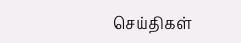செய்திகள்